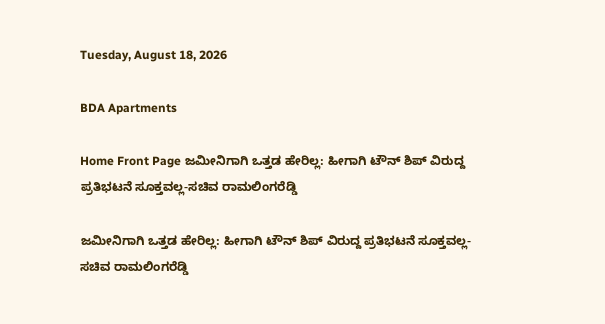Tuesday, August 18, 2026

BDA Apartments

Home Front Page ಜಮೀನಿಗಾಗಿ ಒತ್ತಡ ಹೇರಿಲ್ಲ: ಹೀಗಾಗಿ ಟೌನ್ ಶಿಪ್ ವಿರುದ್ದ ಪ್ರತಿಭಟನೆ ಸೂಕ್ತವಲ್ಲ-ಸಚಿವ ರಾಮಲಿಂಗರೆಡ್ಡಿ

ಜಮೀನಿಗಾಗಿ ಒತ್ತಡ ಹೇರಿಲ್ಲ: ಹೀಗಾಗಿ ಟೌನ್ ಶಿಪ್ ವಿರುದ್ದ ಪ್ರತಿಭಟನೆ ಸೂಕ್ತವಲ್ಲ-ಸಚಿವ ರಾಮಲಿಂಗರೆಡ್ಡಿ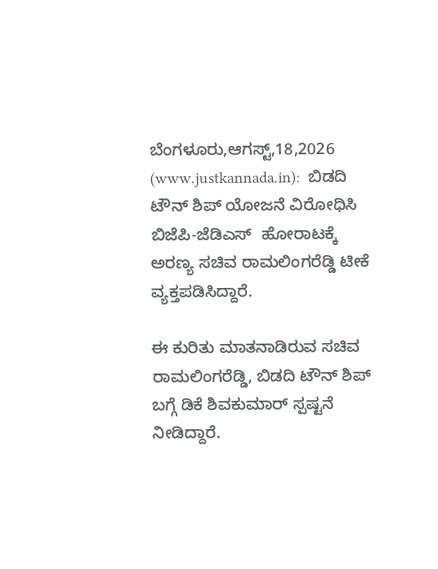ಬೆಂಗಳೂರು,ಆಗಸ್ಟ್,18,2026 (www.justkannada.in):  ಬಿಡದಿ ಟೌನ್ ಶಿಪ್ ಯೋಜನೆ ವಿರೋಧಿಸಿ ಬಿಜೆಪಿ-ಜೆಡಿಎಸ್  ಹೋರಾಟಕ್ಕೆ ಅರಣ್ಯ ಸಚಿವ ರಾಮಲಿಂಗರೆಡ್ಡಿ ಟೀಕೆ ವ್ಯಕ್ತಪಡಿಸಿದ್ದಾರೆ.

ಈ ಕುರಿತು ಮಾತನಾಡಿರುವ ಸಚಿವ ರಾಮಲಿಂಗರೆಡ್ಡಿ, ಬಿಡದಿ ಟೌನ್ ಶಿಪ್ ಬಗ್ಗೆ ಡಿಕೆ ಶಿವಕುಮಾರ್ ಸ್ಪಷ್ಟನೆ ನೀಡಿದ್ದಾರೆ.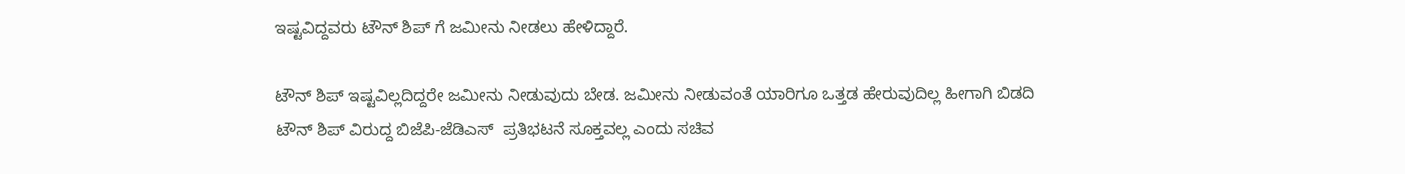ಇಷ್ಟವಿದ್ದವರು ಟೌನ್ ಶಿಪ್ ಗೆ ಜಮೀನು ನೀಡಲು ಹೇಳಿದ್ದಾರೆ.

ಟೌನ್ ಶಿಪ್ ಇಷ್ಟವಿಲ್ಲದಿದ್ದರೇ ಜಮೀನು ನೀಡುವುದು ಬೇಡ. ಜಮೀನು ನೀಡುವಂತೆ ಯಾರಿಗೂ ಒತ್ತಡ ಹೇರುವುದಿಲ್ಲ ಹೀಗಾಗಿ ಬಿಡದಿ ಟೌನ್ ಶಿಪ್ ವಿರುದ್ದ ಬಿಜೆಪಿ-ಜೆಡಿಎಸ್  ಪ್ರತಿಭಟನೆ ಸೂಕ್ತವಲ್ಲ ಎಂದು ಸಚಿವ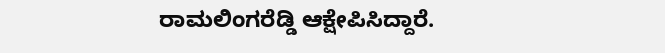ರಾಮಲಿಂಗರೆಡ್ಡಿ ಆಕ್ಷೇಪಿಸಿದ್ದಾರೆ.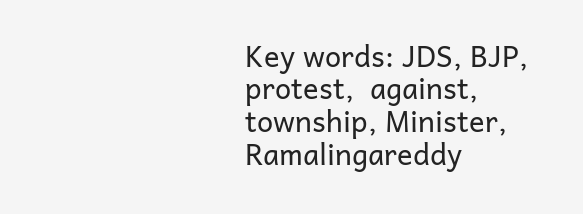Key words: JDS, BJP, protest,  against, township, Minister, Ramalingareddy